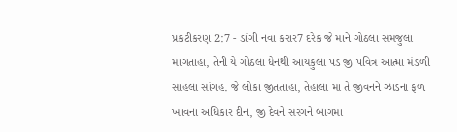પ્રકટીકરણ 2:7 - ડાંગી નવા કરાર7 દરેક જે માને ગોઠલા સમજુલા માગતાહા, તેની યે ગોઠલા ધેનથી આયકુલા પડ જી પવિત્ર આત્મા મંડળી સાહલા સાંગહ. જે લોકા જીતતાહા, તેહાલા મા તે જીવનને ઝાડના ફળ ખાવના અધિકાર દીન, જી દેવને સરગને બાગમા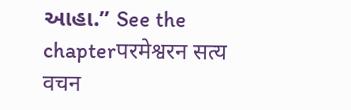આહા.” See the chapterपरमेश्वरन सत्य वचन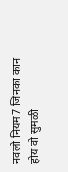नवलो नियम7 जिनका कान होय वो सुमळी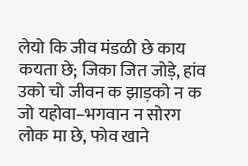लेयो कि जीव मंडळी छे काय कयता छे; जिका जित जोड़े, हांव उको चो जीवन क झाड़को न क जो यहोवा–भगवान न सोरग लोक मा छे, फोव खाने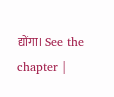द्योंगा। See the chapter |